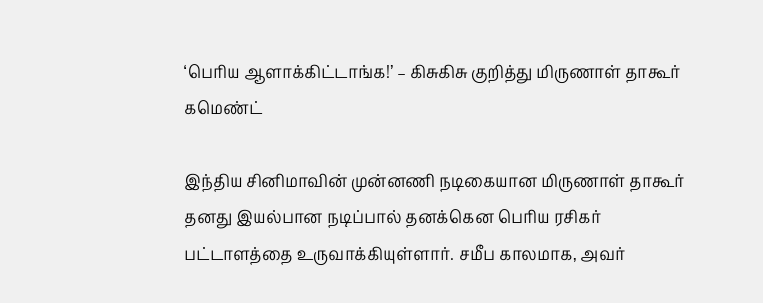‘பெரிய ஆளாக்கிட்டாங்க!’ – கிசுகிசு குறித்து மிருணாள் தாகூர் கமெண்ட்

இந்திய சினிமாவின் முன்னணி நடிகையான மிருணாள் தாகூர் தனது இயல்பான நடிப்பால் தனக்கென பெரிய ரசிகர் பட்டாளத்தை உருவாக்கியுள்ளார். சமீப காலமாக, அவர்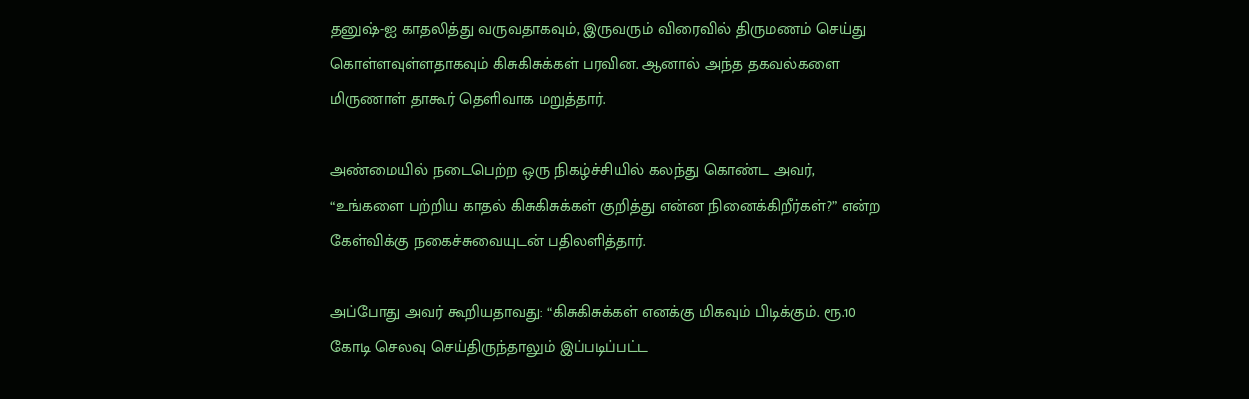தனுஷ்-ஐ காதலித்து வருவதாகவும், இருவரும் விரைவில் திருமணம் செய்து கொள்ளவுள்ளதாகவும் கிசுகிசுக்கள் பரவின. ஆனால் அந்த தகவல்களை மிருணாள் தாகூர் தெளிவாக மறுத்தார்.

அண்மையில் நடைபெற்ற ஒரு நிகழ்ச்சியில் கலந்து கொண்ட அவர், “உங்களை பற்றிய காதல் கிசுகிசுக்கள் குறித்து என்ன நினைக்கிறீர்கள்?” என்ற கேள்விக்கு நகைச்சுவையுடன் பதிலளித்தார்.

அப்போது அவர் கூறியதாவது: “கிசுகிசுக்கள் எனக்கு மிகவும் பிடிக்கும். ரூ.10 கோடி செலவு செய்திருந்தாலும் இப்படிப்பட்ட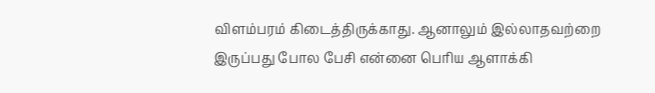விளம்பரம் கிடைத்திருக்காது. ஆனாலும் இல்லாதவற்றை இருப்பது போல பேசி என்னை பெரிய ஆளாக்கி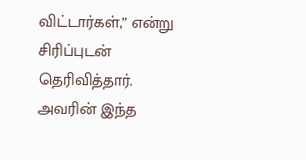விட்டார்கள்,” என்று சிரிப்புடன் தெரிவித்தார். அவரின் இந்த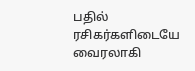பதில் ரசிகர்களிடையே வைரலாகி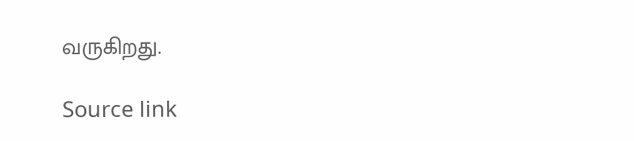வருகிறது.

Source link